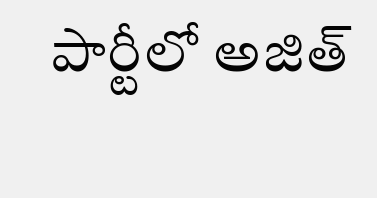పార్టీలో అజిత్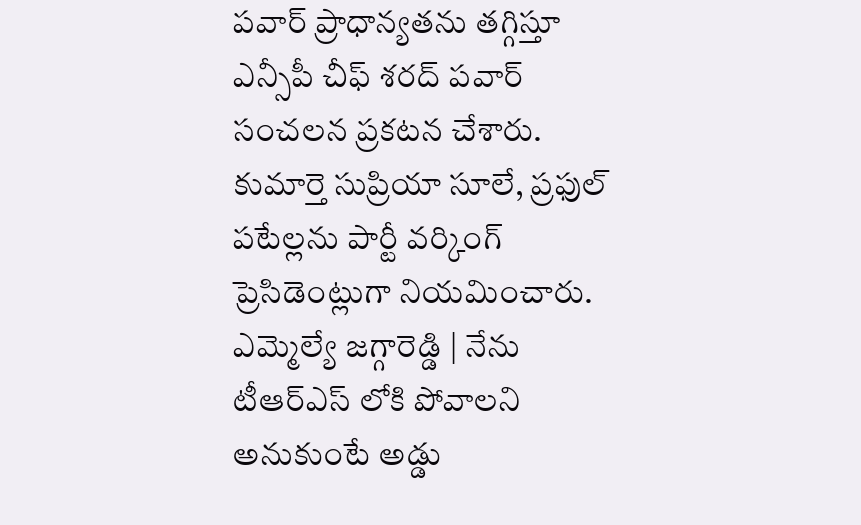పవార్ ప్రాధాన్యతను తగ్గిస్తూ ఎన్సీపీ చీఫ్ శరద్ పవార్ సంచలన ప్రకటన చేశారు. కుమార్తె సుప్రియా సూలే, ప్రఫుల్ పటేల్లను పార్టీ వర్కింగ్ ప్రెసిడెంట్లుగా నియమించారు.
ఎమ్మెల్యే జగ్గారెడ్డి | నేను టీఆర్ఎస్ లోకి పోవాలని అనుకుంటే అడ్డు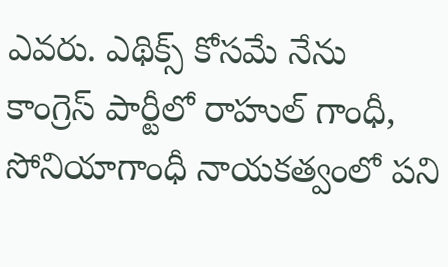ఎవరు. ఎథిక్స్ కోసమే నేను కాంగ్రెస్ పార్టీలో రాహుల్ గాంధీ, సోనియాగాంధీ నాయకత్వంలో పని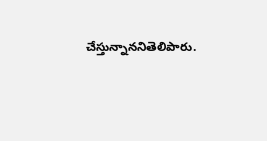చేస్తున్నాననితెలిపారు.